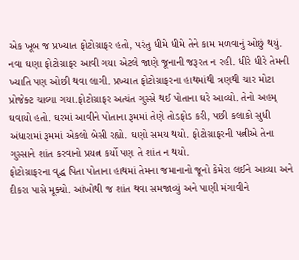એક ખૂબ જ પ્રખ્યાત ફોટોગ્રાફર હતો, પરંતુ ધીમે ધીમે તેને કામ મળવાનું ઓછું થયું. નવા ઘણા ફોટોગ્રાફર આવી ગયા એટલે જાણે જૂનાની જરૂરત ન રહી. ધીરે ધીરે તેમની ખ્યાતિ પણ ઓછી થવા લાગી. પ્રખ્યાત ફોટોગ્રાફરના હાથમાંથી ત્રણથી ચાર મોટા પ્રોજેક્ટ ચાલ્યા ગયા.ફોટોગ્રાફર અત્યંત ગુસ્સે થઈ પોતાના ઘરે આવ્યો. તેનો અહમ્ ઘવાયો હતો. ઘરમાં આવીને પોતાના રૂમમાં તેણે તોડફોડ કરી, પછી કલાકો સુધી અંધારામાં રૂમમાં એકલો બેસી રહ્યો. ઘણો સમય થયો. ફોટોગ્રાફરની પત્નીએ તેના ગુસ્સાને શાંત કરવાનો પ્રયત્ન કર્યો પણ તે શાંત ન થયો.
ફોટોગ્રાફરના વૃદ્ધ પિતા પોતાના હાથમાં તેમના જમાનાનો જૂનો કેમેરા લઈને આવ્યા અને દીકરા પાસે મૂક્યો. આંખોથી જ શાંત થવા સમજાવ્યું અને પાણી મંગાવીને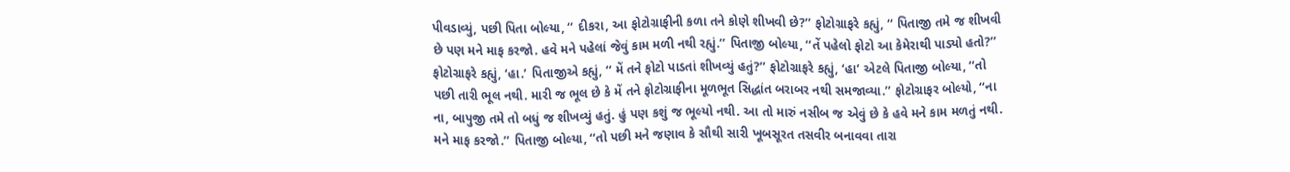પીવડાવ્યું, પછી પિતા બોલ્યા, ‘‘ દીકરા, આ ફોટોગ્રાફીની કળા તને કોણે શીખવી છે?’’ ફોટોગ્રાફરે કહ્યું, ‘‘ પિતાજી તમે જ શીખવી છે પણ મને માફ કરજો. હવે મને પહેલાં જેવું કામ મળી નથી રહ્યું.’’ પિતાજી બોલ્યા, ‘‘તેં પહેલો ફોટો આ કેમેરાથી પાડ્યો હતો?’’ ફોટોગ્રાફરે કહ્યું, ‘હા.’ પિતાજીએ કહ્યું, ‘‘ મેં તને ફોટો પાડતાં શીખવ્યું હતું?’’ ફોટોગ્રાફરે કહ્યું, ‘હા’ એટલે પિતાજી બોલ્યા, ‘‘તો પછી તારી ભૂલ નથી. મારી જ ભૂલ છે કે મેં તને ફોટોગ્રાફીના મૂળભૂત સિદ્ધાંત બરાબર નથી સમજાવ્યા.’’ ફોટોગ્રાફર બોલ્યો, ‘‘ના ના, બાપુજી તમે તો બધું જ શીખવ્યું હતું. હું પણ કશું જ ભૂલ્યો નથી. આ તો મારું નસીબ જ એવું છે કે હવે મને કામ મળતું નથી. મને માફ કરજો.’’ પિતાજી બોલ્યા, ‘‘તો પછી મને જણાવ કે સૌથી સારી ખૂબસૂરત તસવીર બનાવવા તારા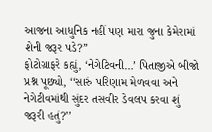આજના આધુનિક નહીં પણ મારા જુના કેમેરામાં શેની જરૂર પડે?’’
ફોટોગ્રાફરે કહ્યું, ‘નેગેટિવની…’ પિતાજીએ બીજો પ્રશ્ન પૂછ્યો, ‘‘સારું પરિણામ મેળવવા અને નેગેટીવમાંથી સુંદર તસવીર ડેવલપ કરવા શું જરૂરી હતું?’’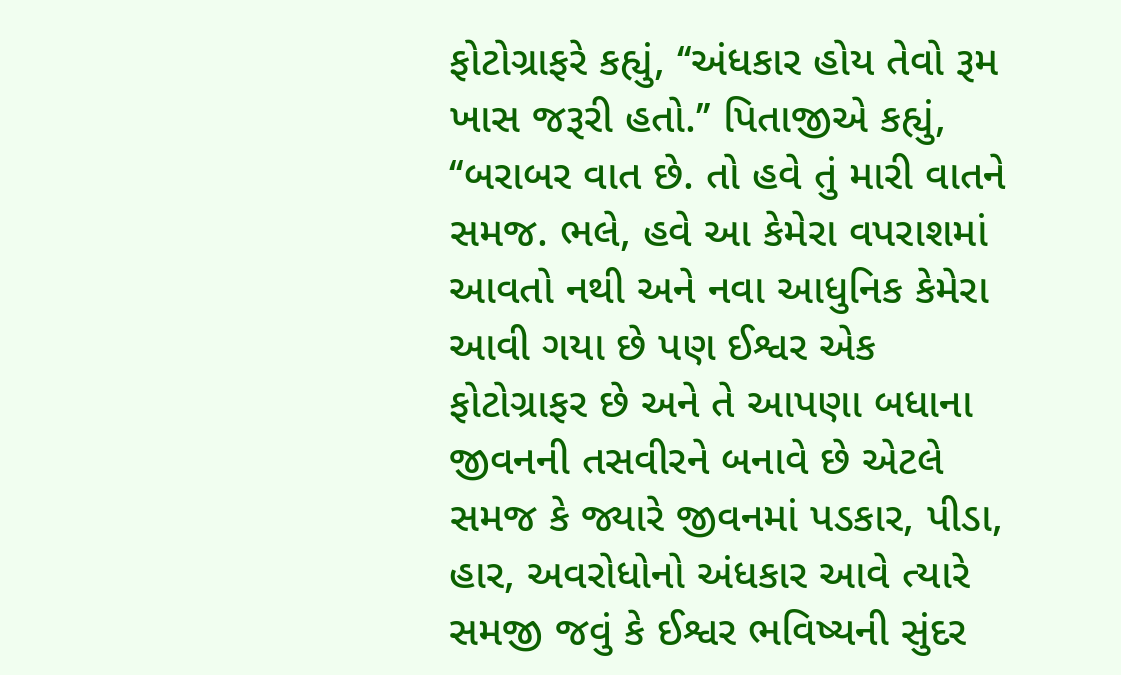ફોટોગ્રાફરે કહ્યું, ‘‘અંધકાર હોય તેવો રૂમ ખાસ જરૂરી હતો.’’ પિતાજીએ કહ્યું, ‘‘બરાબર વાત છે. તો હવે તું મારી વાતને સમજ. ભલે, હવે આ કેમેરા વપરાશમાં આવતો નથી અને નવા આધુનિક કેમેરા આવી ગયા છે પણ ઈશ્વર એક ફોટોગ્રાફર છે અને તે આપણા બધાના જીવનની તસવીરને બનાવે છે એટલે સમજ કે જ્યારે જીવનમાં પડકાર, પીડા, હાર, અવરોધોનો અંધકાર આવે ત્યારે સમજી જવું કે ઈશ્વર ભવિષ્યની સુંદર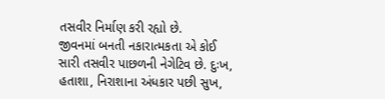તસવીર નિર્માણ કરી રહ્યો છે.
જીવનમાં બનતી નકારાત્મકતા એ કોઈ સારી તસવીર પાછળની નેગેટિવ છે. દુઃખ, હતાશા, નિરાશાના અંધકાર પછી સુખ,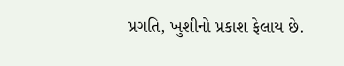પ્રગતિ, ખુશીનો પ્રકાશ ફેલાય છે.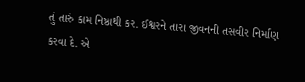તું તારું કામ નિષ્ઠાથી કર. ઈશ્વરને તારા જીવનની તસવીર નિર્માણ કરવા દે. એ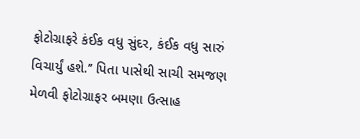ફોટોગ્રાફરે કંઈક વધુ સુંદર, કંઈક વધુ સારું વિચાર્યું હશે.’’ પિતા પાસેથી સાચી સમજણ મેળવી ફોટોગ્રાફર બમણા ઉત્સાહ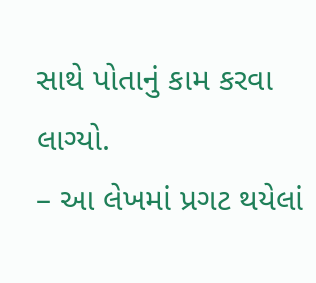સાથે પોતાનું કામ કરવા લાગ્યો.
– આ લેખમાં પ્રગટ થયેલાં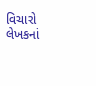વિચારો લેખકનાં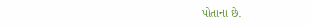પોતાના છે.